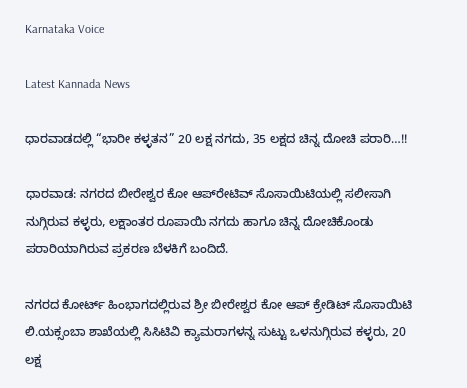Karnataka Voice

Latest Kannada News

ಧಾರವಾಡದಲ್ಲಿ “ಭಾರೀ ಕಳ್ಳತನ” 20 ಲಕ್ಷ ನಗದು, 35 ಲಕ್ಷದ ಚಿನ್ನ ದೋಚಿ ಪರಾರಿ…!!

ಧಾರವಾಡ: ನಗರದ ಬೀರೇಶ್ವರ ಕೋ ಆಪ್‌ರೇಟಿವ್ ಸೊಸಾಯಿಟಿಯಲ್ಲಿ ಸಲೀಸಾಗಿ ನುಗ್ಗಿರುವ ಕಳ್ಳರು, ಲಕ್ಷಾಂತರ ರೂಪಾಯಿ ನಗದು ಹಾಗೂ ಚಿನ್ನ ದೋಚಿಕೊಂಡು ಪರಾರಿಯಾಗಿರುವ ಪ್ರಕರಣ ಬೆಳಕಿಗೆ ಬಂದಿದೆ.

ನಗರದ ಕೋರ್ಟ್ ಹಿಂಭಾಗದಲ್ಲಿರುವ ಶ್ರೀ ಬೀರೇಶ್ವರ ಕೋ ಆಪ್ ಕ್ರೇಡಿಟ್ ಸೊಸಾಯಿಟಿ ಲಿ.ಯಕ್ಸಂಬಾ ಶಾಖೆಯಲ್ಲಿ ಸಿಸಿಟಿವಿ ಕ್ಯಾಮರಾಗಳನ್ನ ಸುಟ್ಟು ಒಳನುಗ್ಗಿರುವ ಕಳ್ಳರು, 20 ಲಕ್ಷ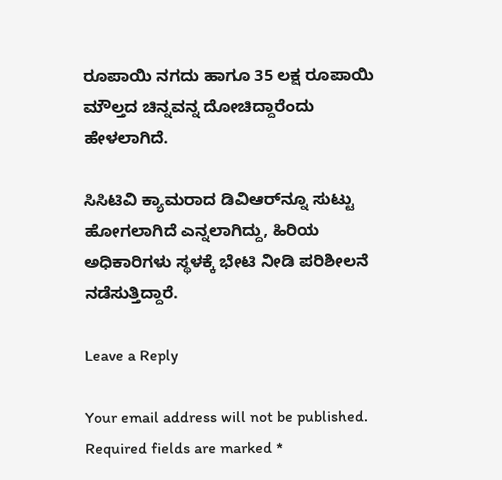ರೂಪಾಯಿ ನಗದು ಹಾಗೂ 35 ಲಕ್ಷ ರೂಪಾಯಿ ಮೌಲ್ತದ ಚಿನ್ನವನ್ನ ದೋಚಿದ್ದಾರೆಂದು ಹೇಳಲಾಗಿದೆ.

ಸಿಸಿಟಿವಿ ಕ್ಯಾಮರಾದ ಡಿವಿಆರ್‌ನ್ನೂ ಸುಟ್ಟು ಹೋಗಲಾಗಿದೆ ಎನ್ನಲಾಗಿದ್ದು, ಹಿರಿಯ ಅಧಿಕಾರಿಗಳು ಸ್ಥಳಕ್ಕೆ ಭೇಟಿ ನೀಡಿ ಪರಿಶೀಲನೆ ನಡೆಸುತ್ತಿದ್ದಾರೆ.

Leave a Reply

Your email address will not be published. Required fields are marked *